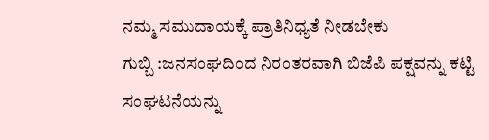ನಮ್ಮ ಸಮುದಾಯಕ್ಕೆ ಪ್ರಾತಿನಿಧ್ಯತೆ ನೀಡಬೇಕು
ಗುಬ್ಬಿ :ಜನಸಂಘದಿಂದ ನಿರಂತರವಾಗಿ ಬಿಜೆಪಿ ಪಕ್ಷವನ್ನು ಕಟ್ಟಿ ಸಂಘಟನೆಯನ್ನು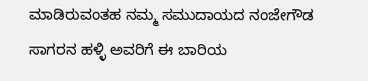ಮಾಡಿರುವಂತಹ ನಮ್ಮ ಸಮುದಾಯದ ನಂಜೇಗೌಡ ಸಾಗರನ ಹಳ್ಳಿ ಅವರಿಗೆ ಈ ಬಾರಿಯ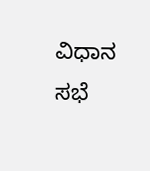ವಿಧಾನ ಸಭೆ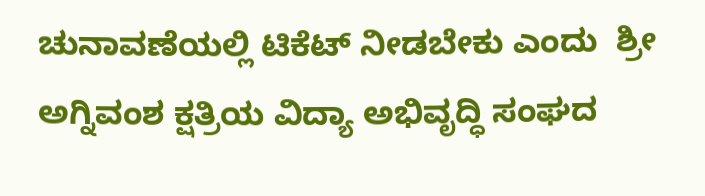ಚುನಾವಣೆಯಲ್ಲಿ ಟಿಕೆಟ್ ನೀಡಬೇಕು ಎಂದು  ಶ್ರೀ ಅಗ್ನಿವಂಶ ಕ್ಷತ್ರಿಯ ವಿದ್ಯಾ ಅಭಿವೃದ್ಧಿ ಸಂಘದ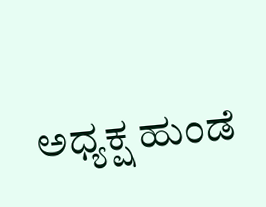ಅಧ್ಯಕ್ಷ ಹುಂಡೆ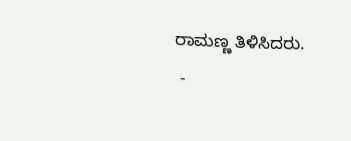ರಾಮಣ್ಣ ತಿಳಿಸಿದರು.
 -